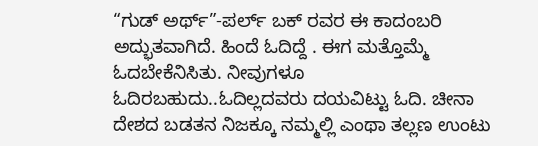“ಗುಡ್ ಅರ್ಥ್”-ಪರ್ಲ್ ಬಕ್ ರವರ ಈ ಕಾದಂಬರಿ ಅದ್ಭುತವಾಗಿದೆ. ಹಿಂದೆ ಓದಿದ್ದೆ . ಈಗ ಮತ್ತೊಮ್ಮೆ ಓದಬೇಕೆನಿಸಿತು. ನೀವುಗಳೂ ಓದಿರಬಹುದು..ಓದಿಲ್ಲದವರು ದಯವಿಟ್ಟು ಓದಿ. ಚೀನಾ ದೇಶದ ಬಡತನ ನಿಜಕ್ಕೂ ನಮ್ಮಲ್ಲಿ ಎಂಥಾ ತಲ್ಲಣ ಉಂಟು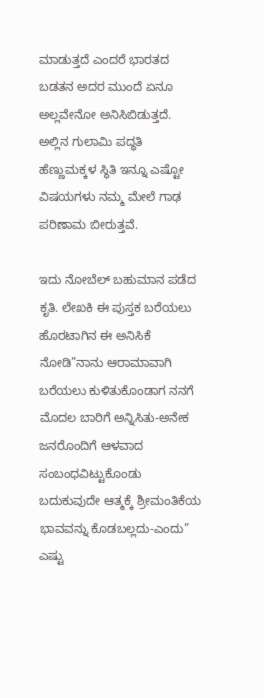ಮಾಡುತ್ತದೆ ಎಂದರೆ ಭಾರತದ ಬಡತನ ಅದರ ಮುಂದೆ ಏನೂ ಅಲ್ಲವೇನೋ ಅನಿಸಿಬಿಡುತ್ತದೆ. ಅಲ್ಲಿನ ಗುಲಾಮಿ ಪದ್ಧತಿ ಹೆಣ್ಣುಮಕ್ಕಳ ಸ್ಥಿತಿ ಇನ್ನೂ ಎಷ್ಟೋ ವಿಷಯಗಳು ನಮ್ಮ ಮೇಲೆ ಗಾಢ ಪರಿಣಾಮ ಬೀರುತ್ತವೆ.

ಇದು ನೋಬೆಲ್ ಬಹುಮಾನ ಪಡೆದ ಕೃತಿ. ಲೇಖಕಿ ಈ ಪುಸ್ತಕ ಬರೆಯಲು ಹೊರಟಾಗಿನ ಈ ಅನಿಸಿಕೆ ನೋಡಿ”ನಾನು ಆರಾಮಾವಾಗಿ ಬರೆಯಲು ಕುಳಿತುಕೊಂಡಾಗ ನನಗೆ ಮೊದಲ ಬಾರಿಗೆ ಅನ್ನಿಸಿತು-ಅನೇಕ ಜನರೊಂದಿಗೆ ಆಳವಾದ ಸಂಬಂಧವಿಟ್ಟುಕೊಂಡು ಬದುಕುವುದೇ ಆತ್ಮಕ್ಕೆ ಶ್ರೀಮಂತಿಕೆಯ ಭಾವವನ್ನು ಕೊಡಬಲ್ಲದು-ಎಂದು” ಎಷ್ಟು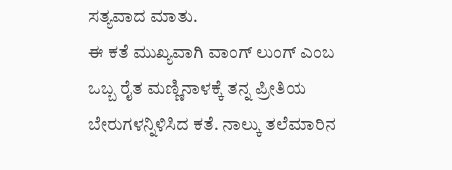ಸತ್ಯವಾದ ಮಾತು.
ಈ ಕತೆ ಮುಖ್ಯವಾಗಿ ವಾಂಗ್ ಲುಂಗ್ ಎಂಬ ಒಬ್ಬ ರೈತ ಮಣ್ಣಿನಾಳಕ್ಕೆ ತನ್ನ ಪ್ರೀತಿಯ ಬೇರುಗಳನ್ನಿಳಿಸಿದ ಕತೆ. ನಾಲ್ಕು ತಲೆಮಾರಿನ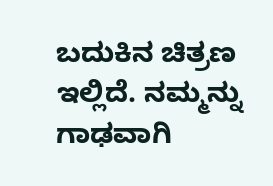ಬದುಕಿನ ಚಿತ್ರಣ ಇಲ್ಲಿದೆ. ನಮ್ಮನ್ನು ಗಾಢವಾಗಿ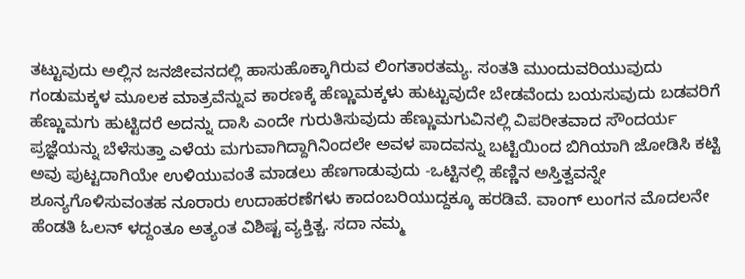ತಟ್ಟುವುದು ಅಲ್ಲಿನ ಜನಜೀವನದಲ್ಲಿ ಹಾಸುಹೊಕ್ಕಾಗಿರುವ ಲಿಂಗತಾರತಮ್ಯ. ಸಂತತಿ ಮುಂದುವರಿಯುವುದು ಗಂಡುಮಕ್ಕಳ ಮೂಲಕ ಮಾತ್ರವೆನ್ನುವ ಕಾರಣಕ್ಕೆ ಹೆಣ್ಣುಮಕ್ಕಳು ಹುಟ್ಟುವುದೇ ಬೇಡವೆಂದು ಬಯಸುವುದು ಬಡವರಿಗೆ ಹೆಣ್ಣುಮಗು ಹುಟ್ಟಿದರೆ ಅದನ್ನು ದಾಸಿ ಎಂದೇ ಗುರುತಿಸುವುದು ಹೆಣ್ಣುಮಗುವಿನಲ್ಲಿ ವಿಪರೀತವಾದ ಸೌಂದರ್ಯ ಪ್ರಜ್ಞೆಯನ್ನು ಬೆಳೆಸುತ್ತಾ ಎಳೆಯ ಮಗುವಾಗಿದ್ದಾಗಿನಿಂದಲೇ ಅವಳ ಪಾದವನ್ನು ಬಟ್ಟಿಯಿಂದ ಬಿಗಿಯಾಗಿ ಜೋಡಿಸಿ ಕಟ್ಟಿ ಅವು ಪುಟ್ಟದಾಗಿಯೇ ಉಳಿಯುವಂತೆ ಮಾಡಲು ಹೆಣಗಾಡುವುದು -ಒಟ್ಟಿನಲ್ಲಿ ಹೆಣ್ಣಿನ ಅಸ್ತಿತ್ವವನ್ನೇ ಶೂನ್ಯಗೊಳಿಸುವಂತಹ ನೂರಾರು ಉದಾಹರಣೆಗಳು ಕಾದಂಬರಿಯುದ್ದಕ್ಕೂ ಹರಡಿವೆ. ವಾಂಗ್ ಲುಂಗನ ಮೊದಲನೇ ಹೆಂಡತಿ ಓಲನ್ ಳದ್ದಂತೂ ಅತ್ಯಂತ ವಿಶಿಷ್ಟ ವ್ಯಕ್ತಿತ್ಚ. ಸದಾ ನಮ್ಮ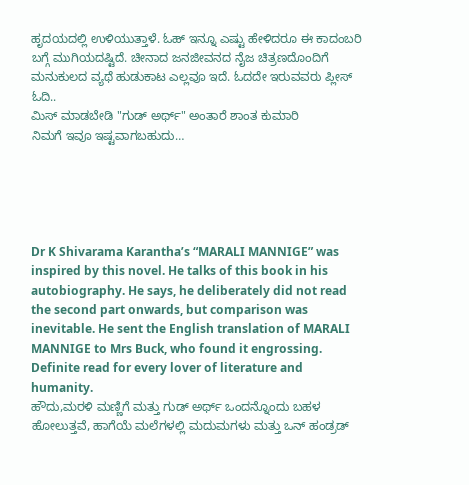ಹೃದಯದಲ್ಲಿ ಉಳಿಯುತ್ತಾಳೆ. ಓಹ್ ಇನ್ನೂ ಎಷ್ಟು ಹೇಳಿದರೂ ಈ ಕಾದಂಬರಿ ಬಗ್ಗೆ ಮುಗಿಯದಷ್ಟಿದೆ. ಚೀನಾದ ಜನಜೀವನದ ನೈಜ ಚಿತ್ರಣದೊಂದಿಗೆ ಮನುಕುಲದ ವ್ಯಥೆ ಹುಡುಕಾಟ ಎಲ್ಲವೂ ಇದೆ. ಓದದೇ ಇರುವವರು ಪ್ಲೀಸ್ ಓದಿ..
ಮಿಸ್ ಮಾಡಬೇಡಿ "ಗುಡ್ ಅರ್ಥ್" ಅಂತಾರೆ ಶಾಂತ ಕುಮಾರಿ
ನಿಮಗೆ ಇವೂ ಇಷ್ಟವಾಗಬಹುದು…





Dr K Shivarama Karantha’s “MARALI MANNIGE” was inspired by this novel. He talks of this book in his autobiography. He says, he deliberately did not read the second part onwards, but comparison was inevitable. He sent the English translation of MARALI MANNIGE to Mrs Buck, who found it engrossing. Definite read for every lover of literature and humanity.
ಹೌದು,ಮರಳಿ ಮಣ್ಣಿಗೆ ಮತ್ತು ಗುಡ್ ಅರ್ಥ್ ಒಂದನ್ನೊಂದು ಬಹಳ ಹೋಲುತ್ತವೆ, ಹಾಗೆಯೆ ಮಲೆಗಳಲ್ಲಿ ಮದುಮಗಳು ಮತ್ತು ಒನ್ ಹಂಡ್ರಡ್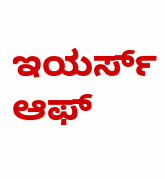ಇಯರ್ಸ್ ಆಫ್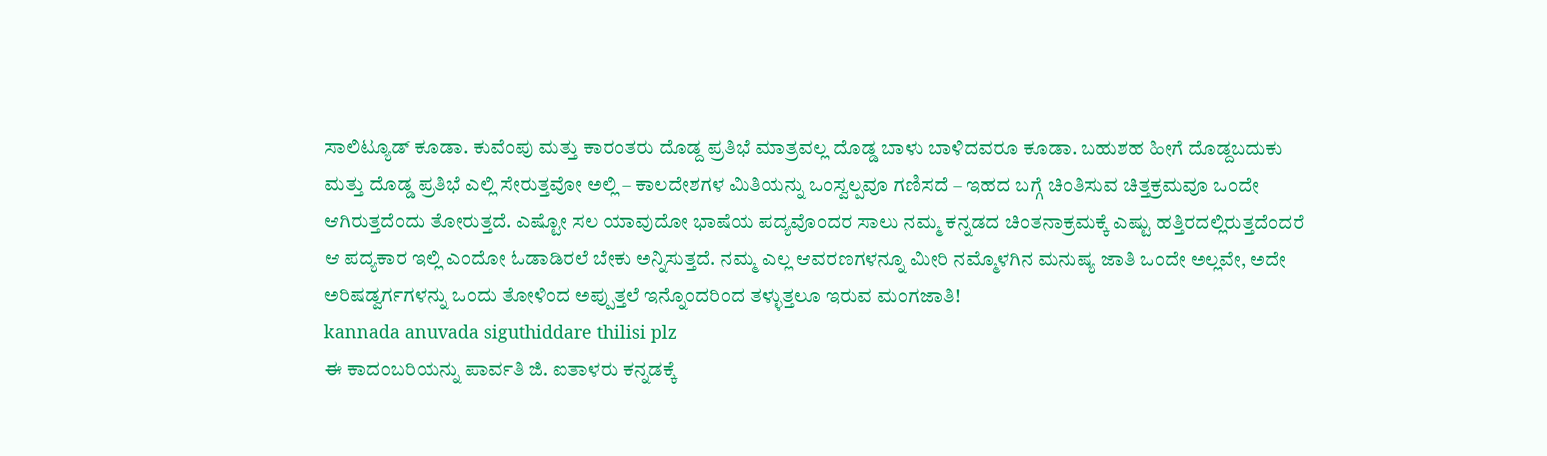ಸಾಲಿಟ್ಯೂಡ್ ಕೂಡಾ. ಕುವೆಂಪು ಮತ್ತು ಕಾರಂತರು ದೊಡ್ದ ಪ್ರತಿಭೆ ಮಾತ್ರವಲ್ಲ ದೊಡ್ಡ ಬಾಳು ಬಾಳಿದವರೂ ಕೂಡಾ. ಬಹುಶಹ ಹೀಗೆ ದೊಡ್ದಬದುಕು ಮತ್ತು ದೊಡ್ಡ ಪ್ರತಿಭೆ ಎಲ್ಲಿ ಸೇರುತ್ತವೋ ಅಲ್ಲಿ – ಕಾಲದೇಶಗಳ ಮಿತಿಯನ್ನು ಒಂಸ್ವಲ್ಪವೂ ಗಣಿಸದೆ – ಇಹದ ಬಗ್ಗೆ ಚಿಂತಿಸುವ ಚಿತ್ತಕ್ರಮವೂ ಒಂದೇ ಆಗಿರುತ್ತದೆಂದು ತೋರುತ್ತದೆ. ಎಷ್ಟೋ ಸಲ ಯಾವುದೋ ಭಾಷೆಯ ಪದ್ಯವೊಂದರ ಸಾಲು ನಮ್ಮ ಕನ್ನಡದ ಚಿಂತನಾಕ್ರಮಕ್ಕೆ ಎಷ್ಟು ಹತ್ತಿರದಲ್ಲಿರುತ್ತದೆಂದರೆ ಆ ಪದ್ಯಕಾರ ಇಲ್ಲಿ ಎಂದೋ ಓಡಾಡಿರಲೆ ಬೇಕು ಅನ್ನಿಸುತ್ತದೆ. ನಮ್ಮ ಎಲ್ಲ ಆವರಣಗಳನ್ನೂ ಮೀರಿ ನಮ್ಮೊಳಗಿನ ಮನುಷ್ಯ ಜಾತಿ ಒಂದೇ ಅಲ್ಲವೇ, ಅದೇ ಅರಿಷಡ್ವರ್ಗಗಳನ್ನು ಒಂದು ತೋಳಿಂದ ಅಪ್ಪುತ್ತಲೆ ಇನ್ನೊಂದರಿಂದ ತಳ್ಳುತ್ತಲೂ ಇರುವ ಮಂಗಜಾತಿ!
kannada anuvada siguthiddare thilisi plz
ಈ ಕಾದಂಬರಿಯನ್ನು ಪಾರ್ವತಿ ಜಿ. ಐತಾಳರು ಕನ್ನಡಕ್ಕೆ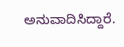ಅನುವಾದಿಸಿದ್ದಾರೆ.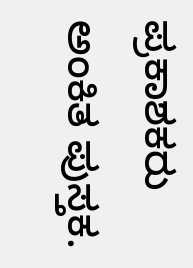ಪ್ರಕಾಶಕರು ಅಂಕಿತ ಪುಸ್ತಕ.